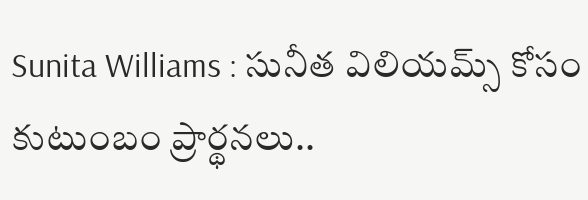Sunita Williams : సునీత విలియమ్స్ కోసం కుటుంబం ప్రార్థనలు..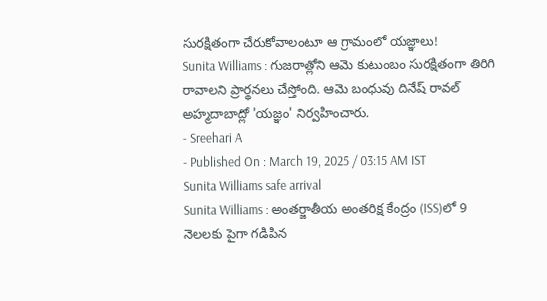సురక్షితంగా చేరుకోవాలంటూ ఆ గ్రామంలో యజ్ఞాలు!
Sunita Williams : గుజరాత్లోని ఆమె కుటుంబం సురక్షితంగా తిరిగి రావాలని ప్రార్థనలు చేస్తోంది. ఆమె బంధువు దినేష్ రావల్ అహ్మదాబాద్లో 'యజ్ఞం' నిర్వహించారు.
- Sreehari A
- Published On : March 19, 2025 / 03:15 AM IST
Sunita Williams safe arrival
Sunita Williams : అంతర్జాతీయ అంతరిక్ష కేంద్రం (ISS)లో 9 నెలలకు పైగా గడిపిన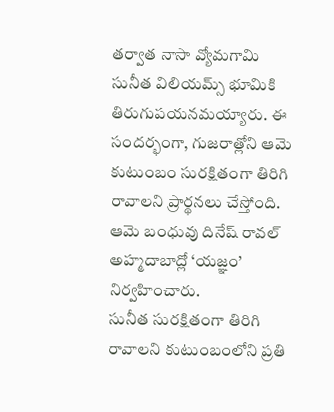తర్వాత నాసా వ్యోమగామి సునీత విలియమ్స్ భూమికి తిరుగుపయనమయ్యారు. ఈ సందర్భంగా, గుజరాత్లోని ఆమె కుటుంబం సురక్షితంగా తిరిగి రావాలని ప్రార్థనలు చేస్తోంది. ఆమె బంధువు దినేష్ రావల్ అహ్మదాబాద్లో ‘యజ్ఞం’ నిర్వహించారు.
సునీత సురక్షితంగా తిరిగి రావాలని కుటుంబంలోని ప్రతి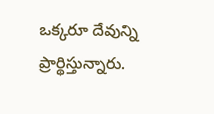ఒక్కరూ దేవున్ని ప్రార్థిస్తున్నారు.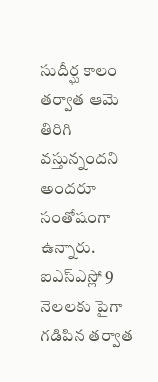సుదీర్ఘ కాలం తర్వాత ఆమె తిరిగి వస్తున్నందని అందరూ సంతోషంగా ఉన్నారు. ఐఎస్ఎస్లో 9 నెలలకు పైగా గడిపిన తర్వాత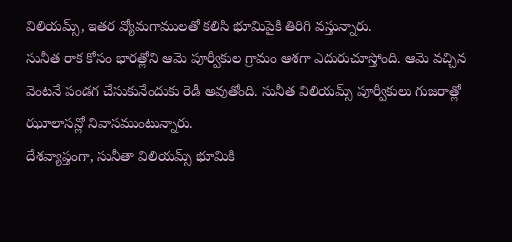విలియమ్స్, ఇతర వ్యోమగాములతో కలిసి భూమిపైకి తిరిగి వస్తున్నారు.
సునీత రాక కోసం భారత్లోని ఆమె పూర్వీకుల గ్రామం ఆశగా ఎదురుచూస్తోంది. ఆమె వచ్చిన వెంటనే పండగ చేసుకునేందుకు రెడీ అవుతోంది. సునీత విలియమ్స్ పూర్వీకులు గుజరాత్లో ఝూలాసన్లో నివాసముంటున్నారు.
దేశవ్యాప్తంగా, సునీతా విలియమ్స్ భూమికి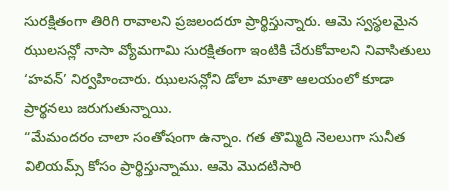సురక్షితంగా తిరిగి రావాలని ప్రజలందరూ ప్రార్థిస్తున్నారు. ఆమె స్వస్థలమైన ఝులసన్లో నాసా వ్యోమగామి సురక్షితంగా ఇంటికి చేరుకోవాలని నివాసితులు ‘హవన్’ నిర్వహించారు. ఝులసన్లోని డోలా మాతా ఆలయంలో కూడా ప్రార్థనలు జరుగుతున్నాయి.
“మేమందరం చాలా సంతోషంగా ఉన్నాం. గత తొమ్మిది నెలలుగా సునీత విలియమ్స్ కోసం ప్రార్థిస్తున్నాము. ఆమె మొదటిసారి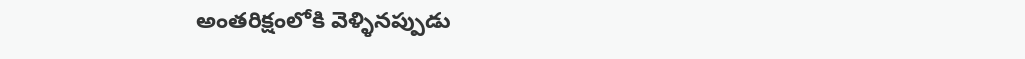అంతరిక్షంలోకి వెళ్ళినప్పుడు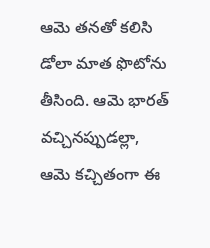ఆమె తనతో కలిసి డోలా మాత ఫొటోను తీసింది. ఆమె భారత్ వచ్చినప్పుడల్లా, ఆమె కచ్చితంగా ఈ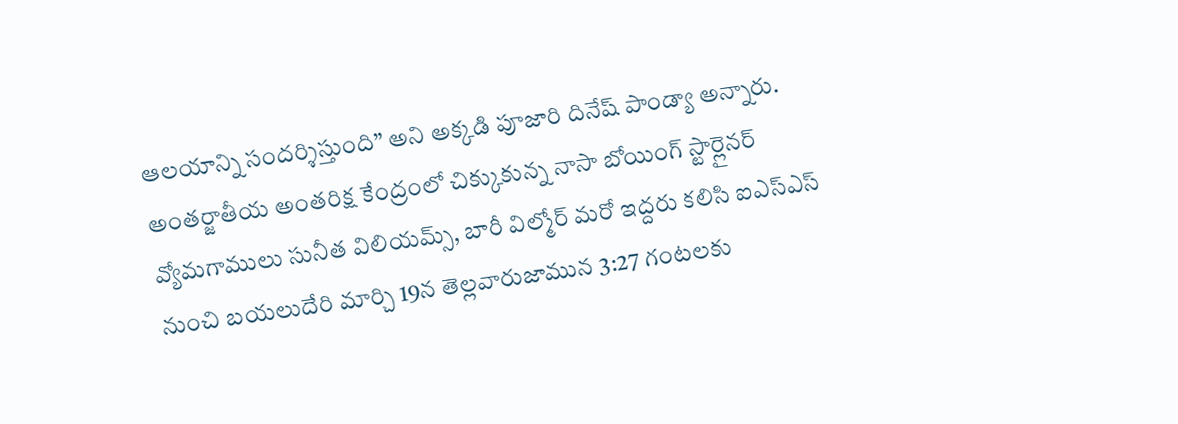ఆలయాన్ని సందర్శిస్తుంది” అని అక్కడి పూజారి దినేష్ పాండ్యా అన్నారు.
అంతర్జాతీయ అంతరిక్ష కేంద్రంలో చిక్కుకున్న నాసా బోయింగ్ స్టార్లైనర్ వ్యోమగాములు సునీత విలియమ్స్, బారీ విల్మోర్ మరో ఇద్దరు కలిసి ఐఎస్ఎస్ నుంచి బయలుదేరి మార్చి 19న తెల్లవారుజామున 3:27 గంటలకు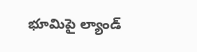భూమిపై ల్యాండ్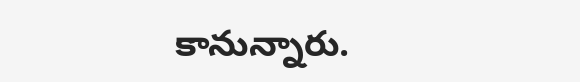కానున్నారు.